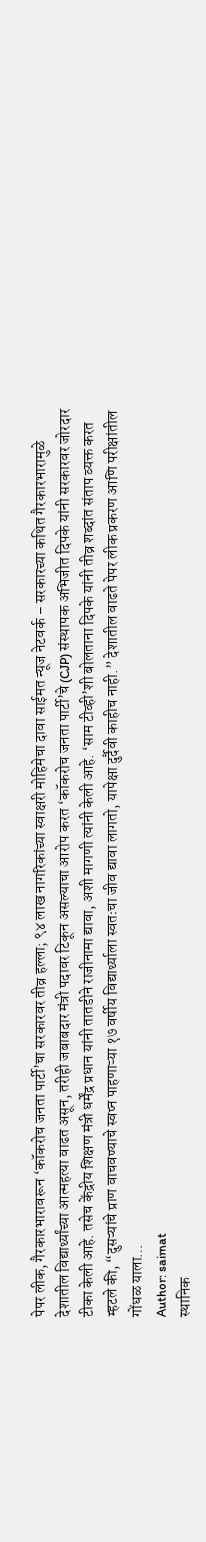पेपर लीक, गैरकारभारावरून ‘कॉकरोच जनता पार्टी’चा सरकारवर तीव्र हल्ला; ९४ लाख नागरिकांच्या स्वाक्षरी मोहिमेचा दावा साईमत न्यूज नेटवर्क – सरकारच्या कथित गैरकारभारामुळे देशातील विद्यार्थ्यांच्या आत्महत्या वाढत असून, तरीही जबाबदार मंत्री पदावर टिकून असल्याचा आरोप करत ‘कॉकरोच जनता पार्टी’चे (CJP) संस्थापक अभिजीत दिपके यांनी सरकारवर जोरदार टीका केली आहे. तसेच केंद्रीय शिक्षण मंत्री धर्मेंद्र प्रधान यांनी तातडीने राजीनामा द्यावा, अशी मागणी त्यांनी केली आहे. ‘साम टीव्ही’शी बोलताना दिपके यांनी तीव्र शब्दांत संताप व्यक्त करत म्हटले की, “दुसऱ्यांचे प्राण वाचवण्याचे स्वप्न पाहणाऱ्या १७ वर्षीय विद्यार्थ्याला स्वतःचा जीव द्यावा लागतो, यापेक्षा दुर्दैवी काहीच नाही.” देशातील वाढते पेपर लीक प्रकरण आणि परीक्षांतील गोंधळ याला…
Author: saimat
स्थानिक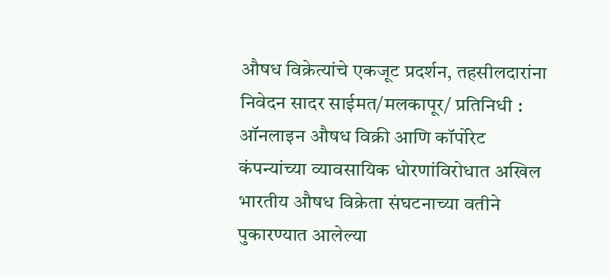औषध विक्रेत्यांचे एकजूट प्रदर्शन, तहसीलदारांना निवेदन सादर साईमत/मलकापूर/ प्रतिनिधी : ऑनलाइन औषध विक्री आणि कॉर्पोरेट कंपन्यांच्या व्यावसायिक धोरणांविरोधात अखिल भारतीय औषध विक्रेता संघटनाच्या वतीने पुकारण्यात आलेल्या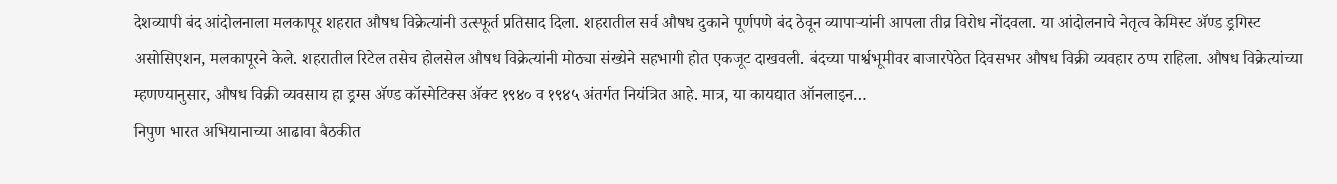देशव्यापी बंद आंदोलनाला मलकापूर शहरात औषध विक्रेत्यांनी उत्स्फूर्त प्रतिसाद दिला. शहरातील सर्व औषध दुकाने पूर्णपणे बंद ठेवून व्यापाऱ्यांनी आपला तीव्र विरोध नोंदवला. या आंदोलनाचे नेतृत्व केमिस्ट ॲण्ड ड्रगिस्ट असोसिएशन, मलकापूरने केले. शहरातील रिटेल तसेच होलसेल औषध विक्रेत्यांनी मोठ्या संख्येने सहभागी होत एकजूट दाखवली. बंदच्या पार्श्वभूमीवर बाजारपेठेत दिवसभर औषध विक्री व्यवहार ठप्प राहिला. औषध विक्रेत्यांच्या म्हणण्यानुसार, औषध विक्री व्यवसाय हा ड्रग्स ॲण्ड कॉस्मेटिक्स ॲक्ट १९४० व १९४५ अंतर्गत नियंत्रित आहे. मात्र, या कायद्यात ऑनलाइन…
निपुण भारत अभियानाच्या आढावा बैठकीत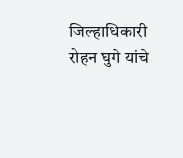जिल्हाधिकारी रोहन घुगे यांचे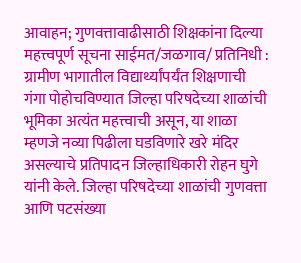आवाहन; गुणवत्तावाढीसाठी शिक्षकांना दिल्या महत्त्वपूर्ण सूचना साईमत/जळगाव/ प्रतिनिधी : ग्रामीण भागातील विद्यार्थ्यांपर्यंत शिक्षणाची गंगा पोहोचविण्यात जिल्हा परिषदेच्या शाळांची भूमिका अत्यंत महत्त्वाची असून, या शाळा म्हणजे नव्या पिढीला घडविणारे खरे मंदिर असल्याचे प्रतिपादन जिल्हाधिकारी रोहन घुगे यांनी केले. जिल्हा परिषदेच्या शाळांची गुणवत्ता आणि पटसंख्या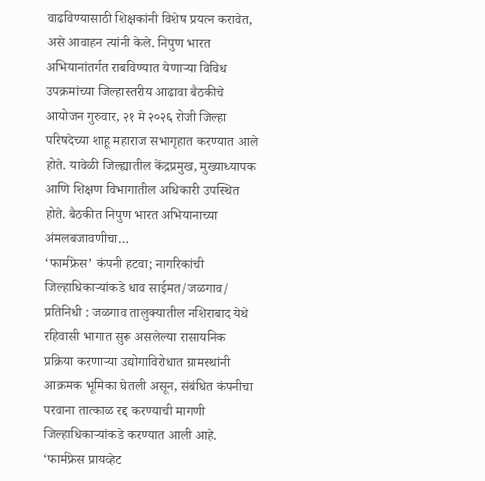वाढविण्यासाठी शिक्षकांनी विशेष प्रयत्न करावेत, असे आवाहन त्यांनी केले. निपुण भारत अभियानांतर्गत राबविण्यात येणाऱ्या विविध उपक्रमांच्या जिल्हास्तरीय आढावा बैठकीचे आयोजन गुरुवार, २१ मे २०२६ रोजी जिल्हा परिषदेच्या शाहू महाराज सभागृहात करण्यात आले होते. यावेळी जिल्ह्यातील केंद्रप्रमुख, मुख्याध्यापक आणि शिक्षण विभागातील अधिकारी उपस्थित होते. बैठकीत निपुण भारत अभियानाच्या अंमलबजावणीचा…
‘फार्मफ्रेस’ कंपनी हटवा; नागरिकांची जिल्हाधिकाऱ्यांकडे धाव साईमत/जळगाव/ प्रतिनिधी : जळगाव तालुक्यातील नशिराबाद येथे रहिवासी भागात सुरू असलेल्या रासायनिक प्रक्रिया करणाऱ्या उद्योगाविरोधात ग्रामस्थांनी आक्रमक भूमिका घेतली असून, संबंधित कंपनीचा परवाना तात्काळ रद्द करण्याची मागणी जिल्हाधिकाऱ्यांकडे करण्यात आली आहे. ‘फार्मफ्रेस प्रायव्हेट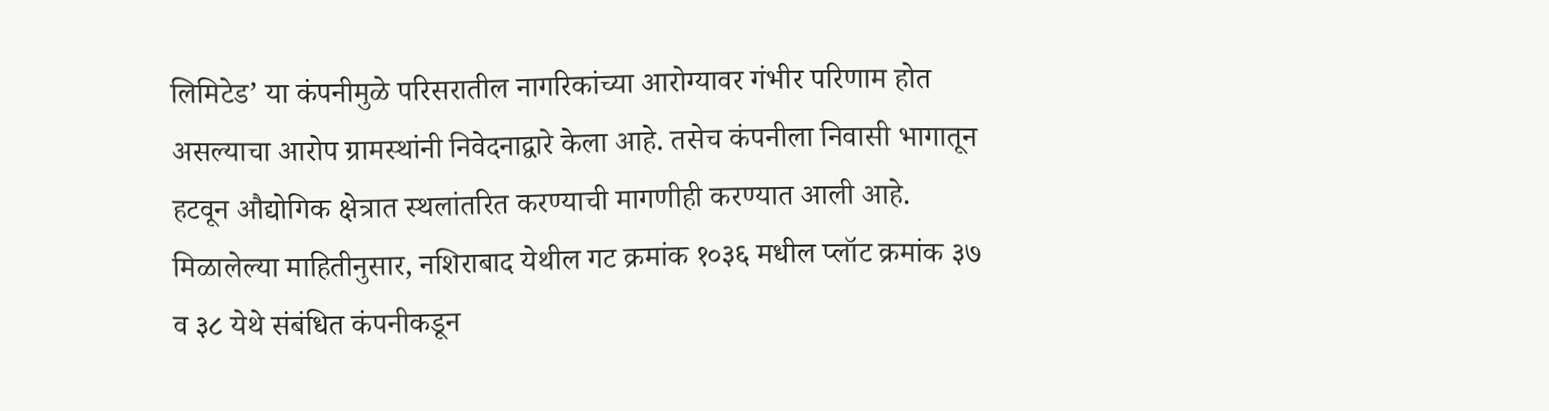लिमिटेड’ या कंपनीमुळे परिसरातील नागरिकांच्या आरोग्यावर गंभीर परिणाम होत असल्याचा आरोप ग्रामस्थांनी निवेदनाद्वारे केला आहे. तसेच कंपनीला निवासी भागातून हटवून औद्योगिक क्षेत्रात स्थलांतरित करण्याची मागणीही करण्यात आली आहे. मिळालेल्या माहितीनुसार, नशिराबाद येथील गट क्रमांक १०३६ मधील प्लॉट क्रमांक ३७ व ३८ येथे संबंधित कंपनीकडून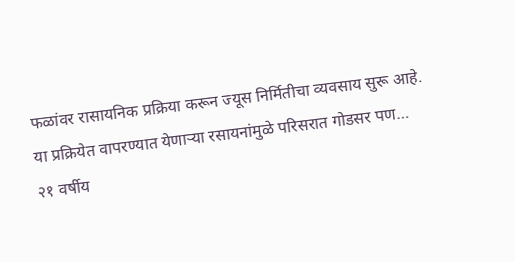फळांवर रासायनिक प्रक्रिया करून ज्यूस निर्मितीचा व्यवसाय सुरू आहे. या प्रक्रियेत वापरण्यात येणाऱ्या रसायनांमुळे परिसरात गोडसर पण…
२१ वर्षीय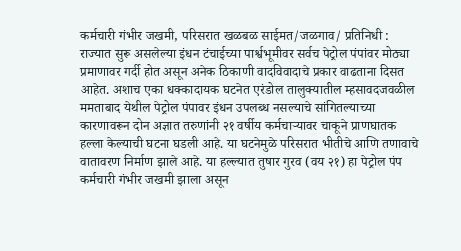कर्मचारी गंभीर जखमी, परिसरात खळबळ साईमत/जळगाव/ प्रतिनिधी : राज्यात सुरू असलेल्या इंधन टंचाईच्या पार्श्वभूमीवर सर्वच पेट्रोल पंपांवर मोठ्या प्रमाणावर गर्दी होत असून अनेक ठिकाणी वादविवादाचे प्रकार वाढताना दिसत आहेत. अशाच एका धक्कादायक घटनेत एरंडोल तालुक्यातील म्हसावदजवळील ममताबाद येथील पेट्रोल पंपावर इंधन उपलब्ध नसल्याचे सांगितल्याच्या कारणावरून दोन अज्ञात तरुणांनी २१ वर्षीय कर्मचाऱ्यावर चाकूने प्राणघातक हल्ला केल्याची घटना घडली आहे. या घटनेमुळे परिसरात भीतीचे आणि तणावाचे वातावरण निर्माण झाले आहे. या हल्ल्यात तुषार गुरव (वय २१) हा पेट्रोल पंप कर्मचारी गंभीर जखमी झाला असून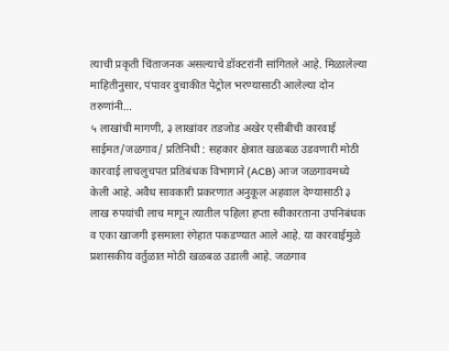त्याची प्रकृती चिंताजनक असल्याचे डॉक्टरांनी सांगितले आहे. मिळालेल्या माहितीनुसार, पंपावर दुचाकीत पेट्रोल भरण्यासाठी आलेल्या दोन तरुणांनी…
५ लाखांची मागणी, ३ लाखांवर तडजोड अखेर एसीबीची कारवाई साईमत/जळगाव/ प्रतिनिधी : सहकार क्षेत्रात खळबळ उडवणारी मोठी कारवाई लाचलुचपत प्रतिबंधक विभागाने (ACB) आज जळगावमध्ये केली आहे. अवैध सावकारी प्रकरणात अनुकूल अहवाल देण्यासाठी ३ लाख रुपयांची लाच मागून त्यातील पहिला हप्ता स्वीकारताना उपनिबंधक व एका खाजगी इसमाला रंगेहात पकडण्यात आले आहे. या कारवाईमुळे प्रशासकीय वर्तुळात मोठी खळबळ उडाली आहे. जळगाव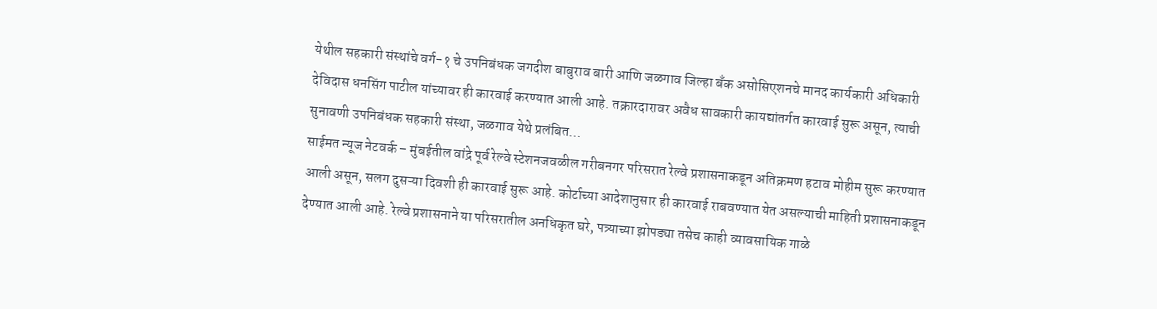येथील सहकारी संस्थांचे वर्ग-१ चे उपनिबंधक जगदीश बाबुराव बारी आणि जळगाव जिल्हा बँक असोसिएशनचे मानद कार्यकारी अधिकारी देविदास धनसिंग पाटील यांच्यावर ही कारवाई करण्यात आली आहे. तक्रारदारावर अवैध सावकारी कायद्यांतर्गत कारवाई सुरू असून, त्याची सुनावणी उपनिबंधक सहकारी संस्था, जळगाव येथे प्रलंबित…
साईमत न्यूज नेटवर्क – मुंबईतील वांद्रे पूर्व रेल्वे स्टेशनजवळील गरीबनगर परिसरात रेल्वे प्रशासनाकडून अतिक्रमण हटाव मोहीम सुरू करण्यात आली असून, सलग दुसऱ्या दिवशी ही कारवाई सुरू आहे. कोर्टाच्या आदेशानुसार ही कारवाई राबवण्यात येत असल्याची माहिती प्रशासनाकडून देण्यात आली आहे. रेल्वे प्रशासनाने या परिसरातील अनधिकृत घरे, पत्र्याच्या झोपड्या तसेच काही व्यावसायिक गाळे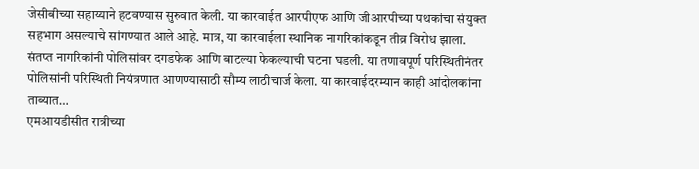जेसीबीच्या सहाय्याने हटवण्यास सुरुवात केली. या कारवाईत आरपीएफ आणि जीआरपीच्या पथकांचा संयुक्त सहभाग असल्याचे सांगण्यात आले आहे. मात्र, या कारवाईला स्थानिक नागरिकांकडून तीव्र विरोध झाला. संतप्त नागरिकांनी पोलिसांवर दगडफेक आणि बाटल्या फेकल्याची घटना घडली. या तणावपूर्ण परिस्थितीनंतर पोलिसांनी परिस्थिती नियंत्रणात आणण्यासाठी सौम्य लाठीचार्ज केला. या कारवाईदरम्यान काही आंदोलकांना ताब्यात…
एमआयडीसीत रात्रीच्या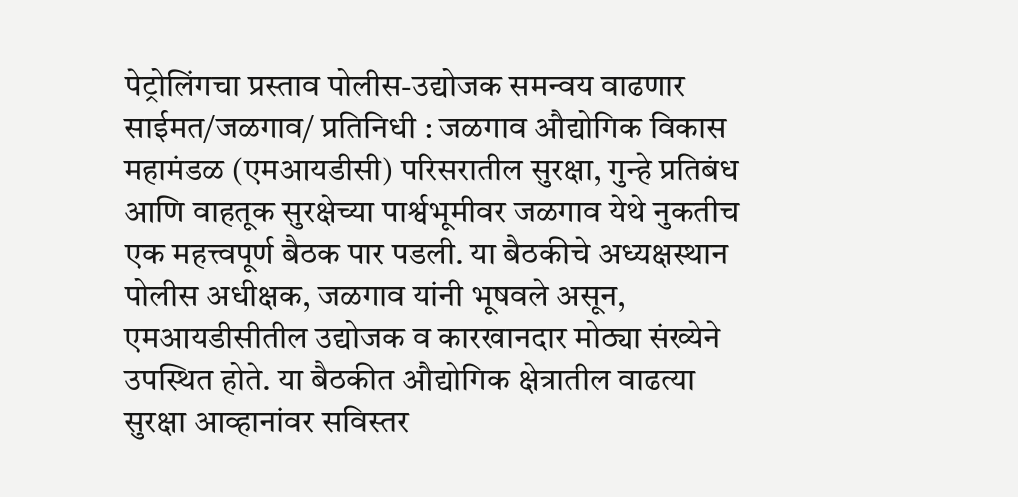पेट्रोलिंगचा प्रस्ताव पोलीस-उद्योजक समन्वय वाढणार साईमत/जळगाव/ प्रतिनिधी : जळगाव औद्योगिक विकास महामंडळ (एमआयडीसी) परिसरातील सुरक्षा, गुन्हे प्रतिबंध आणि वाहतूक सुरक्षेच्या पार्श्वभूमीवर जळगाव येथे नुकतीच एक महत्त्वपूर्ण बैठक पार पडली. या बैठकीचे अध्यक्षस्थान पोलीस अधीक्षक, जळगाव यांनी भूषवले असून, एमआयडीसीतील उद्योजक व कारखानदार मोठ्या संख्येने उपस्थित होते. या बैठकीत औद्योगिक क्षेत्रातील वाढत्या सुरक्षा आव्हानांवर सविस्तर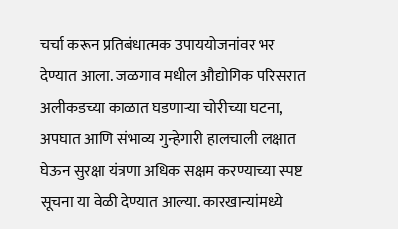चर्चा करून प्रतिबंधात्मक उपाययोजनांवर भर देण्यात आला. जळगाव मधील औद्योगिक परिसरात अलीकडच्या काळात घडणाऱ्या चोरीच्या घटना, अपघात आणि संभाव्य गुन्हेगारी हालचाली लक्षात घेऊन सुरक्षा यंत्रणा अधिक सक्षम करण्याच्या स्पष्ट सूचना या वेळी देण्यात आल्या. कारखान्यांमध्ये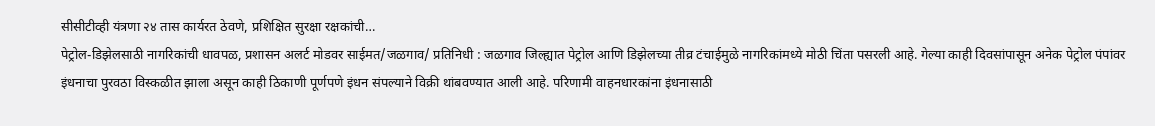सीसीटीव्ही यंत्रणा २४ तास कार्यरत ठेवणे, प्रशिक्षित सुरक्षा रक्षकांची…
पेट्रोल-डिझेलसाठी नागरिकांची धावपळ, प्रशासन अलर्ट मोडवर साईमत/जळगाव/ प्रतिनिधी : जळगाव जिल्ह्यात पेट्रोल आणि डिझेलच्या तीव्र टंचाईमुळे नागरिकांमध्ये मोठी चिंता पसरली आहे. गेल्या काही दिवसांपासून अनेक पेट्रोल पंपांवर इंधनाचा पुरवठा विस्कळीत झाला असून काही ठिकाणी पूर्णपणे इंधन संपल्याने विक्री थांबवण्यात आली आहे. परिणामी वाहनधारकांना इंधनासाठी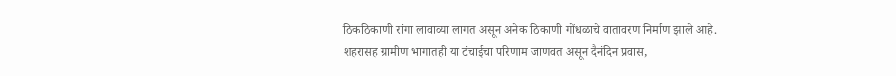ठिकठिकाणी रांगा लावाव्या लागत असून अनेक ठिकाणी गोंधळाचे वातावरण निर्माण झाले आहे. शहरासह ग्रामीण भागातही या टंचाईचा परिणाम जाणवत असून दैनंदिन प्रवास,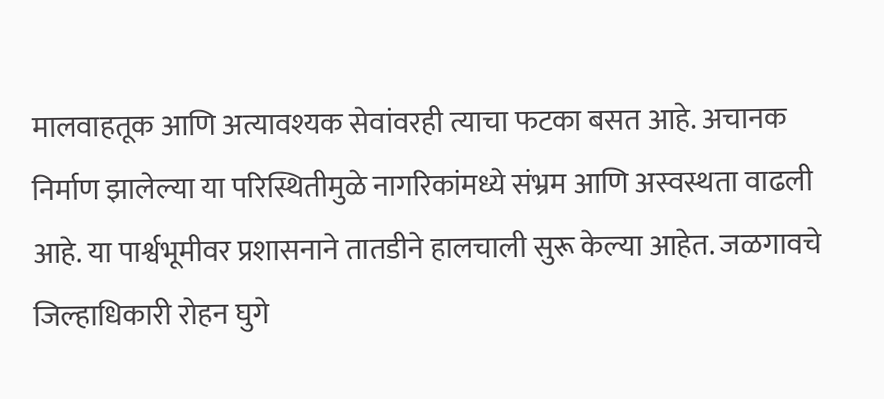मालवाहतूक आणि अत्यावश्यक सेवांवरही त्याचा फटका बसत आहे. अचानक निर्माण झालेल्या या परिस्थितीमुळे नागरिकांमध्ये संभ्रम आणि अस्वस्थता वाढली आहे. या पार्श्वभूमीवर प्रशासनाने तातडीने हालचाली सुरू केल्या आहेत. जळगावचे जिल्हाधिकारी रोहन घुगे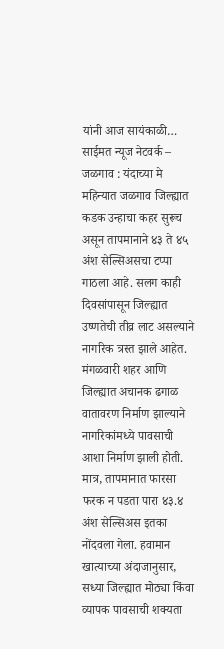यांनी आज सायंकाळी…
साईमत न्यूज नेटवर्क – जळगाव : यंदाच्या मे महिन्यात जळगाव जिल्ह्यात कडक उन्हाचा कहर सुरूच असून तापमानाने ४३ ते ४५ अंश सेल्सिअसचा टप्पा गाठला आहे. सलग काही दिवसांपासून जिल्ह्यात उष्णतेची तीव्र लाट असल्याने नागरिक त्रस्त झाले आहेत. मंगळवारी शहर आणि जिल्ह्यात अचानक ढगाळ वातावरण निर्माण झाल्याने नागरिकांमध्ये पावसाची आशा निर्माण झाली होती. मात्र, तापमानात फारसा फरक न पडता पारा ४३.४ अंश सेल्सिअस इतका नोंदवला गेला. हवामान खात्याच्या अंदाजानुसार, सध्या जिल्ह्यात मोठ्या किंवा व्यापक पावसाची शक्यता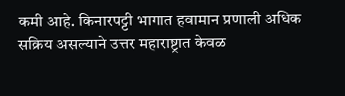कमी आहे. किनारपट्टी भागात हवामान प्रणाली अधिक सक्रिय असल्याने उत्तर महाराष्ट्रात केवळ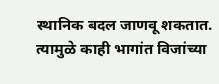स्थानिक बदल जाणवू शकतात. त्यामुळे काही भागांत विजांच्या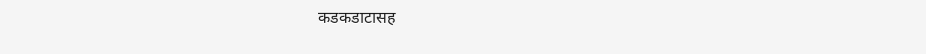कडकडाटासह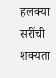हलक्या सरींची शक्यता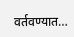वर्तवण्यात…